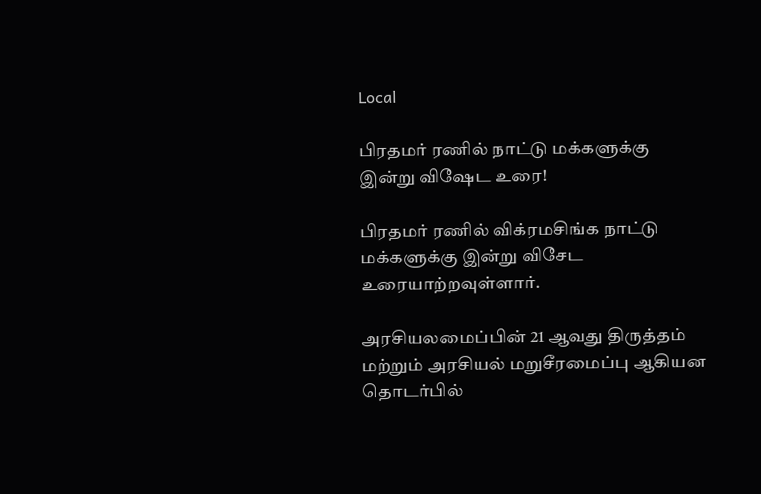Local

பிரதமர் ரணில் நாட்டு மக்களுக்கு இன்று விஷேட உரை!

பிரதமர் ரணில் விக்ரமசிங்க நாட்டு மக்களுக்கு இன்று விசேட உரையாற்றவுள்ளார்.

அரசியலமைப்பின் 21 ஆவது திருத்தம் மற்றும் அரசியல் மறுசீரமைப்பு ஆகியன தொடர்பில்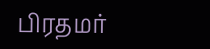பிரதமர்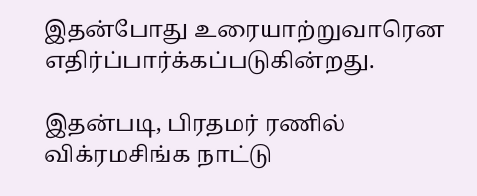இதன்போது உரையாற்றுவாரென எதிர்ப்பார்க்கப்படுகின்றது.

இதன்படி, பிரதமர் ரணில் விக்ரமசிங்க நாட்டு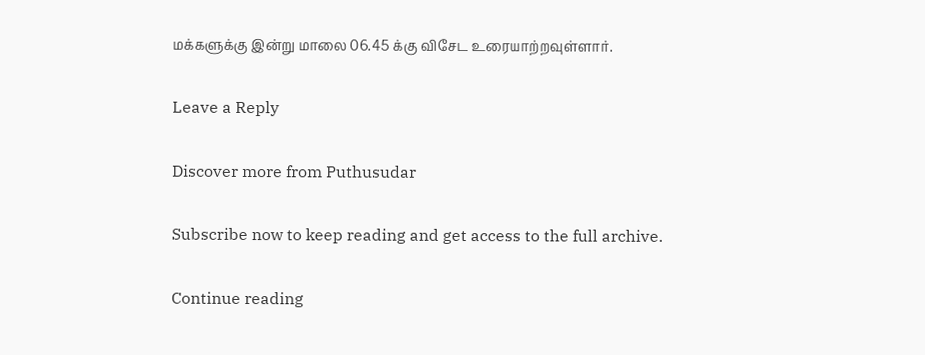மக்களுக்கு இன்று மாலை 06.45 க்கு விசேட உரையாற்றவுள்ளார்.

Leave a Reply

Discover more from Puthusudar

Subscribe now to keep reading and get access to the full archive.

Continue reading